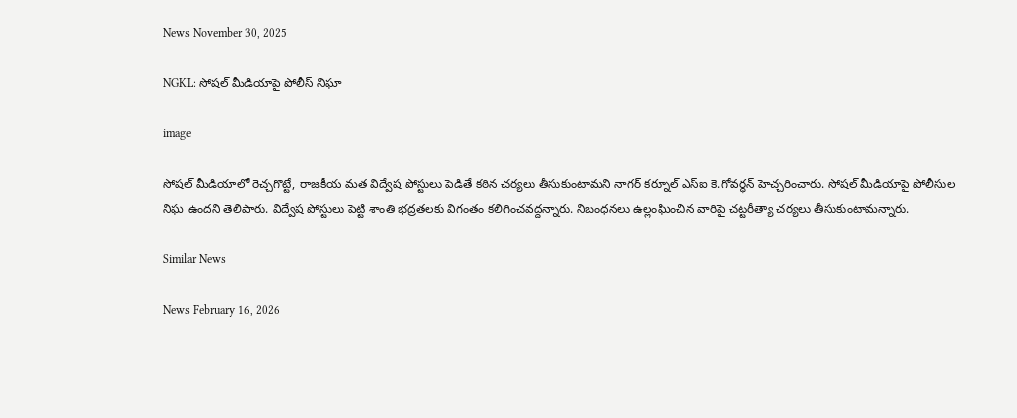News November 30, 2025

NGKL: సోషల్ మీడియాపై పోలీస్ నిఘా

image

సోషల్ మీడియాలో రెచ్చగొట్టే, రాజకీయ మత విద్వేష పోస్టులు పెడితే కఠిన చర్యలు తీసుకుంటామని నాగర్ కర్నూల్ ఎస్ఐ కె.గోవర్ధన్ హెచ్చరించారు. సోషల్ మీడియాపై పోలీసుల నిఘ ఉందని తెలిపారు. విద్వేష పోస్టులు పెట్టి శాంతి భద్రతలకు విగంతం కలిగించవద్దన్నారు. నిబంధనలు ఉల్లంఘించిన వారిపై చట్టరీత్యా చర్యలు తీసుకుంటామన్నారు.

Similar News

News February 16, 2026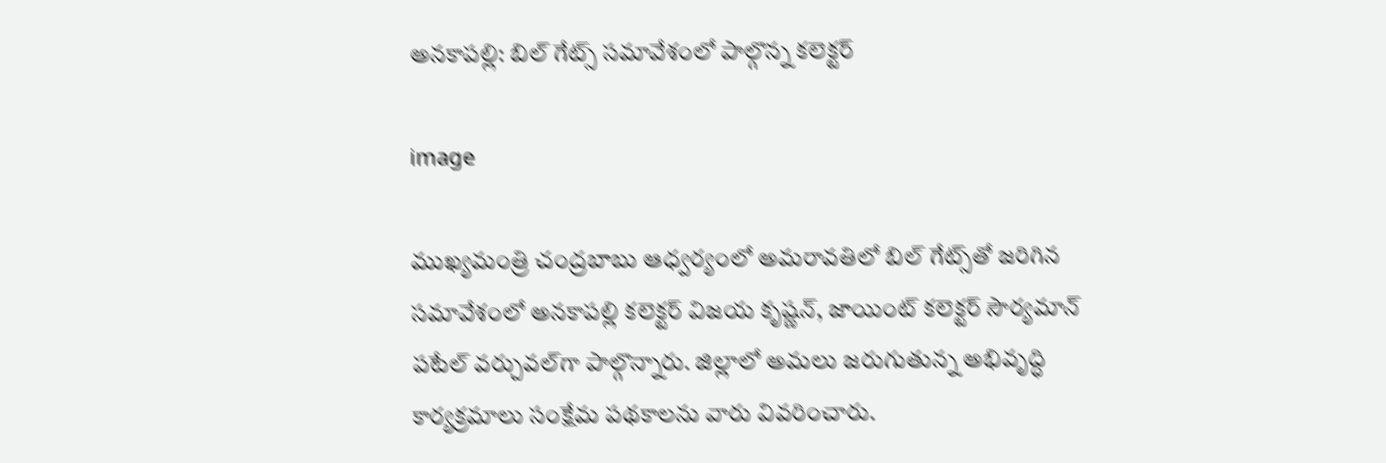అనకాపల్లి: బిల్ గేట్స్ సమావేశంలో పాల్గొన్న కలెక్టర్

image

ముఖ్యమంత్రి చంద్రబాబు ఆధ్వర్యంలో అమరావతిలో బిల్ గేట్స్‌తో జరిగిన సమావేశంలో అనకాపల్లి కలెక్టర్ విజయ కృష్ణన్, జాయింట్ కలెక్టర్ సౌర్యమాన్ పటేల్ వర్చువల్‌గా పాల్గొన్నారు. జిల్లాలో అమలు జరుగుతున్న అభివృద్ధి కార్యక్రమాలు సంక్షేమ పథకాలను వారు వివరించారు.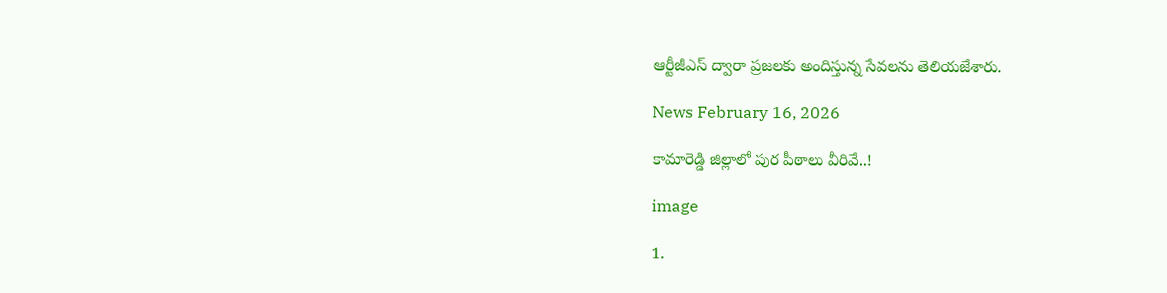ఆర్టీజీఎస్ ద్వారా ప్రజలకు అందిస్తున్న సేవలను తెలియజేశారు.

News February 16, 2026

కామారెడ్డి జిల్లాలో పుర పీఠాలు వీరివే..!

image

1.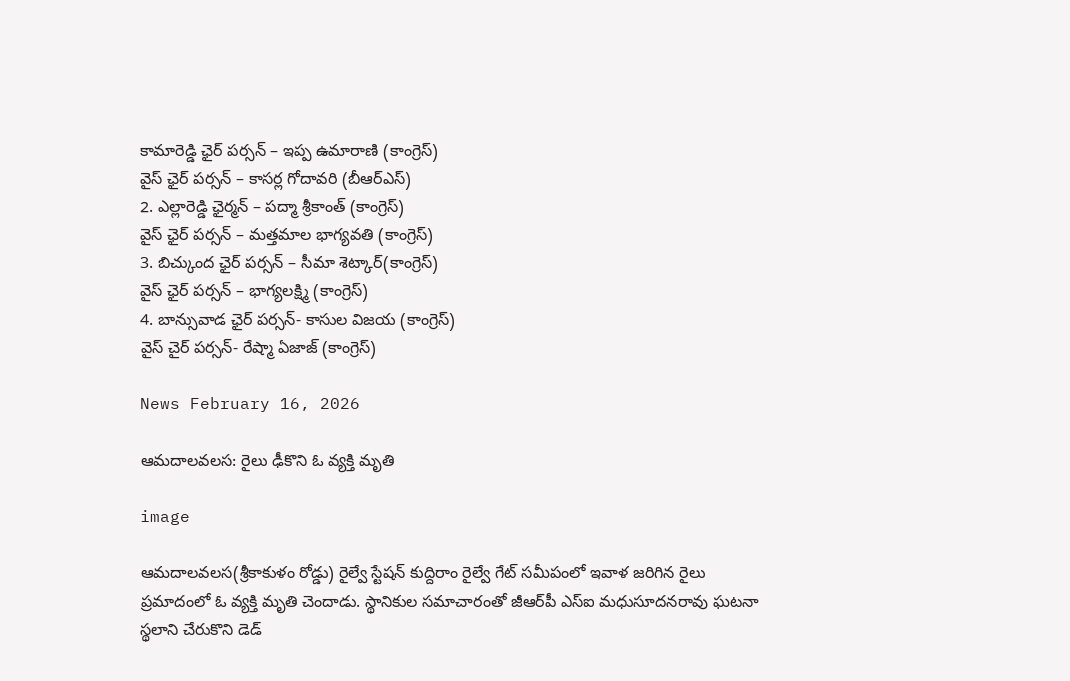కామారెడ్డి ఛైర్ పర్సన్ – ఇప్ప ఉమారాణి (కాంగ్రెస్)
వైస్ ఛైర్ పర్సన్ – కాసర్ల గోదావరి (బీఆర్ఎస్)
2. ఎల్లారెడ్డి ఛైర్మన్ – పద్మా శ్రీకాంత్ (కాంగ్రెస్)
వైస్ ఛైర్ పర్సన్ – మత్తమాల భాగ్యవతి (కాంగ్రెస్)
3. బిచ్కుంద ఛైర్ పర్సన్ – సీమా శెట్కార్(కాంగ్రెస్)
వైస్ ఛైర్ పర్సన్ – భాగ్యలక్ష్మి (కాంగ్రెస్)
4. బాన్సువాడ ఛైర్ పర్సన్- కాసుల విజయ (కాంగ్రెస్)
వైస్ చైర్ పర్సన్- రేష్మా ఏజాజ్ (కాంగ్రెస్)

News February 16, 2026

ఆమదాలవలస: రైలు ఢీకొని ఓ వ్యక్తి మృతి

image

ఆమదాలవలస(శ్రీకాకుళం రోడ్డు) రైల్వే స్టేషన్ కుద్దిరాం రైల్వే గేట్ సమీపంలో ఇవాళ జరిగిన రైలు ప్రమాదంలో ఓ వ్యక్తి మృతి చెందాడు. స్థానికుల సమాచారంతో జీఆర్‌పీ ఎస్ఐ మధుసూదనరావు ఘటనా స్థలాని చేరుకొని డెడ్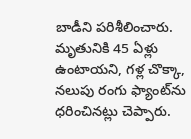బాడీని పరిశీలించారు. మృతునికి 45 ఏళ్లు ఉంటాయని, గళ్ల చొక్కా, నలుపు రంగు ఫ్యాంట్‌ను ధరించినట్లు చెప్పారు.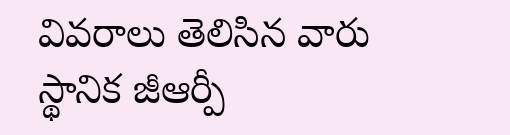వివరాలు తెలిసిన వారు స్థానిక జీఆర్పీ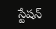స్టేషన్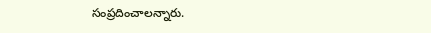సంప్రదించాలన్నారు.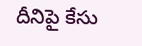దీనిపై కేసు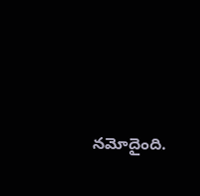నమోదైంది.